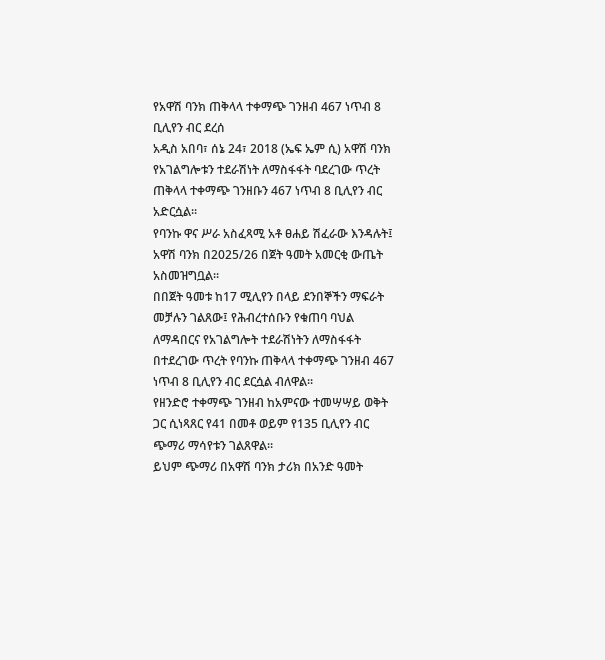የአዋሽ ባንክ ጠቅላላ ተቀማጭ ገንዘብ 467 ነጥብ 8 ቢሊየን ብር ደረሰ
አዲስ አበባ፣ ሰኔ 24፣ 2018 (ኤፍ ኤም ሲ) አዋሽ ባንክ የአገልግሎቱን ተደራሽነት ለማስፋፋት ባደረገው ጥረት ጠቅላላ ተቀማጭ ገንዘቡን 467 ነጥብ 8 ቢሊየን ብር አድርሷል።
የባንኩ ዋና ሥራ አስፈጻሚ አቶ ፀሐይ ሽፈራው እንዳሉት፤ አዋሽ ባንክ በ2025/26 በጀት ዓመት አመርቂ ውጤት አስመዝግቧል።
በበጀት ዓመቱ ከ17 ሚሊየን በላይ ደንበኞችን ማፍራት መቻሉን ገልጸው፤ የሕብረተሰቡን የቁጠባ ባህል ለማዳበርና የአገልግሎት ተደራሽነትን ለማስፋፋት በተደረገው ጥረት የባንኩ ጠቅላላ ተቀማጭ ገንዘብ 467 ነጥብ 8 ቢሊየን ብር ደርሷል ብለዋል፡፡
የዘንድሮ ተቀማጭ ገንዘብ ከአምናው ተመሣሣይ ወቅት ጋር ሲነጻጸር የ41 በመቶ ወይም የ135 ቢሊየን ብር ጭማሪ ማሳየቱን ገልጸዋል።
ይህም ጭማሪ በአዋሽ ባንክ ታሪክ በአንድ ዓመት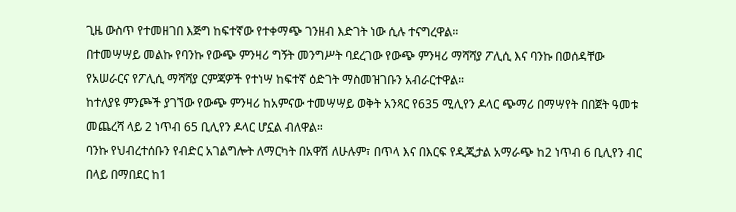ጊዜ ውስጥ የተመዘገበ እጅግ ከፍተኛው የተቀማጭ ገንዘብ እድገት ነው ሲሉ ተናግረዋል።
በተመሣሣይ መልኩ የባንኩ የውጭ ምንዛሪ ግኝት መንግሥት ባደረገው የውጭ ምንዛሪ ማሻሻያ ፖሊሲ እና ባንኩ በወሰዳቸው የአሠራርና የፖሊሲ ማሻሻያ ርምጃዎች የተነሣ ከፍተኛ ዕድገት ማስመዝገቡን አብራርተዋል።
ከተለያዩ ምንጮች ያገኘው የውጭ ምንዛሪ ከአምናው ተመሣሣይ ወቅት አንጻር የ635 ሚሊየን ዶላር ጭማሪ በማሣየት በበጀት ዓመቱ መጨረሻ ላይ 2 ነጥብ 65 ቢሊየን ዶላር ሆኗል ብለዋል።
ባንኩ የህብረተሰቡን የብድር አገልግሎት ለማርካት በአዋሽ ለሁሉም፣ በጥላ እና በእርፍ የዲጂታል አማራጭ ከ2 ነጥብ 6 ቢሊየን ብር በላይ በማበደር ከ1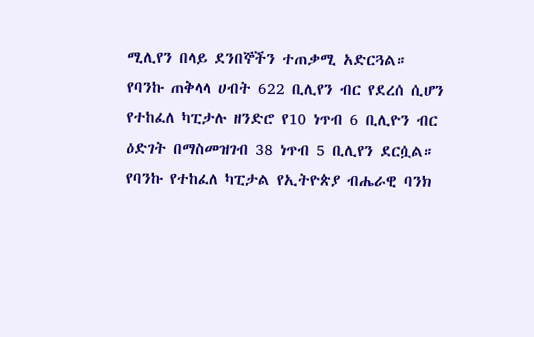ሚሊየን በላይ ደንበኞችን ተጠቃሚ አድርጓል።
የባንኩ ጠቅላላ ሀብት 622 ቢሊየን ብር የደረሰ ሲሆን የተከፈለ ካፒታሉ ዘንድሮ የ10 ነጥብ 6 ቢሊዮን ብር ዕድገት በማስመዝገብ 38 ነጥብ 5 ቢሊየን ደርሷል።
የባንኩ የተከፈለ ካፒታል የኢትዮጵያ ብሔራዊ ባንክ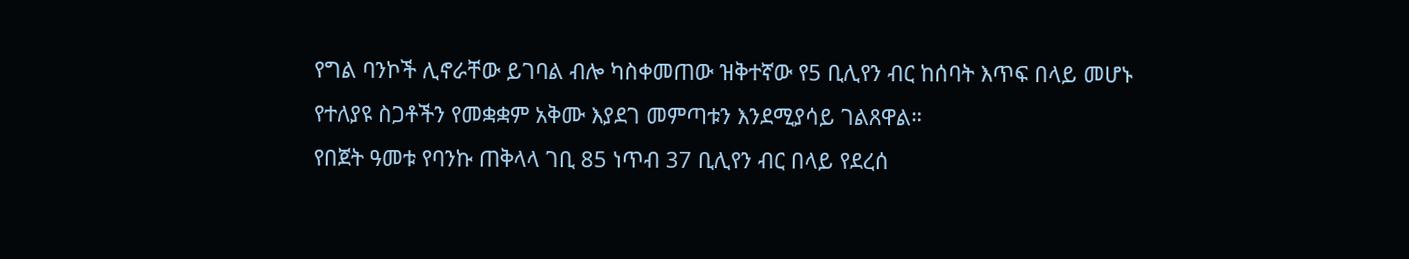የግል ባንኮች ሊኖራቸው ይገባል ብሎ ካስቀመጠው ዝቅተኛው የ5 ቢሊየን ብር ከሰባት እጥፍ በላይ መሆኑ የተለያዩ ስጋቶችን የመቋቋም አቅሙ እያደገ መምጣቱን እንደሚያሳይ ገልጸዋል።
የበጀት ዓመቱ የባንኩ ጠቅላላ ገቢ 85 ነጥብ 37 ቢሊየን ብር በላይ የደረሰ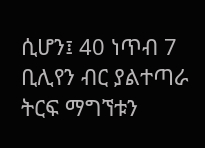ሲሆን፤ 40 ነጥብ 7 ቢሊየን ብር ያልተጣራ ትርፍ ማግኘቱን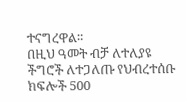ተናግረዋል።
በዚህ ዓመት ብቻ ለተለያዩ ችግሮች ለተጋለጡ የህብረተሰቡ ክፍሎች 500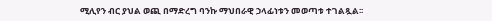ሚሊየን ብር ያህል ወጪ በማድረግ ባንኩ ማህበራዊ ኃላፊነቱን መወጣቱ ተገልጿል፡፡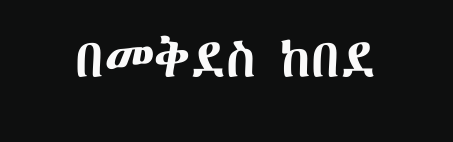በመቅደስ ከበደ